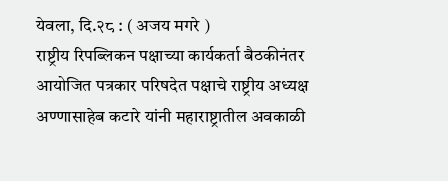येवला, दि.२८ : ( अजय मगरे )
राष्ट्रीय रिपब्लिकन पक्षाच्या कार्यकर्ता बैठकीनंतर आयोजित पत्रकार परिषदेत पक्षाचे राष्ट्रीय अध्यक्ष अण्णासाहेब कटारे यांनी महाराष्ट्रातील अवकाळी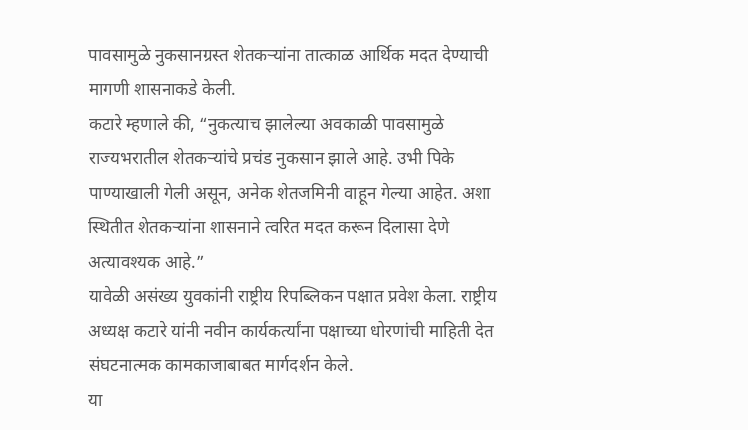पावसामुळे नुकसानग्रस्त शेतकऱ्यांना तात्काळ आर्थिक मदत देण्याची मागणी शासनाकडे केली.
कटारे म्हणाले की, “नुकत्याच झालेल्या अवकाळी पावसामुळे राज्यभरातील शेतकऱ्यांचे प्रचंड नुकसान झाले आहे. उभी पिके पाण्याखाली गेली असून, अनेक शेतजमिनी वाहून गेल्या आहेत. अशा स्थितीत शेतकऱ्यांना शासनाने त्वरित मदत करून दिलासा देणे अत्यावश्यक आहे.”
यावेळी असंख्य युवकांनी राष्ट्रीय रिपब्लिकन पक्षात प्रवेश केला. राष्ट्रीय अध्यक्ष कटारे यांनी नवीन कार्यकर्त्यांना पक्षाच्या धोरणांची माहिती देत संघटनात्मक कामकाजाबाबत मार्गदर्शन केले.
या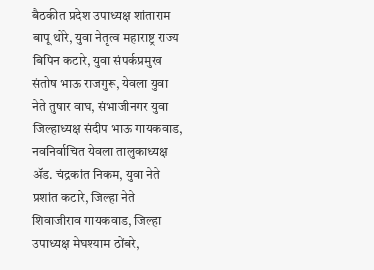बैठकीत प्रदेश उपाध्यक्ष शांताराम बापू थोरे, युवा नेतृत्व महाराष्ट्र राज्य बिपिन कटारे, युवा संपर्कप्रमुख संतोष भाऊ राजगुरू, येवला युवा नेते तुषार वाघ, संभाजीनगर युवा जिल्हाध्यक्ष संदीप भाऊ गायकवाड, नवनिर्वाचित येवला तालुकाध्यक्ष ॲड. चंद्रकांत निकम, युवा नेते प्रशांत कटारे, जिल्हा नेते शिवाजीराव गायकवाड, जिल्हा उपाध्यक्ष मेघश्याम ठोंबरे,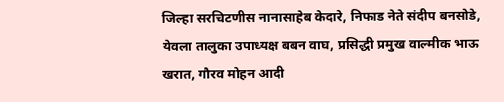जिल्हा सरचिटणीस नानासाहेब केदारे, निफाड नेते संदीप बनसोडे, येवला तालुका उपाध्यक्ष बबन वाघ, प्रसिद्धी प्रमुख वाल्मीक भाऊ खरात, गौरव मोहन आदी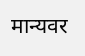मान्यवर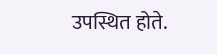उपस्थित होते.